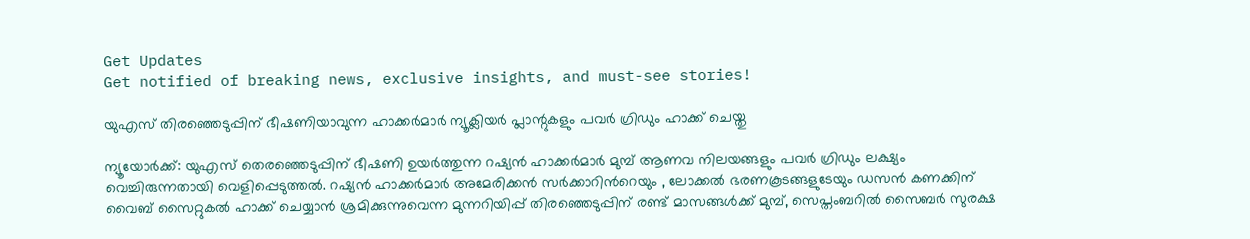Get Updates
Get notified of breaking news, exclusive insights, and must-see stories!

യുഎസ് തിരഞ്ഞെടുപ്പിന് ഭീഷണിയാവുന്ന ഹാക്കര്‍മാര്‍ ന്യൂക്ലിയർ പ്ലാന്റുകളും പവർ ഗ്രിഡും ഹാക്ക് ചെയ്തു

ന്യൂയോര്‍ക്ക്: യുഎസ് തെരഞ്ഞെടുപ്പിന് ഭീഷണി ഉയർത്തുന്ന റഷ്യൻ ഹാക്കർമാർ മുമ്പ് ആണവ നിലയങ്ങളും പവർ ഗ്രിഡും ലക്ഷ്യം വെച്ചിരുന്നതായി വെളിപ്പെടുത്തല്‍. റഷ്യൻ ഹാക്കർമാർ അമേരിക്കൻ സര്‍ക്കാറിന്‍റെയും , ലോക്കൽ ഭരണകൂടങ്ങളുടേയും ഡസന്‍ കണക്കിന് വൈബ് സൈറ്റുകല്‍ ഹാക്ക് ചെയ്യാന്‍ ശ്രമിക്കുന്നുവെന്ന മുന്നറിയിപ്പ് തിരഞ്ഞെടുപ്പിന് രണ്ട് മാസങ്ങള്‍ക്ക് മുമ്പ്, സെപ്തംബറില്‍ സൈബര്‍ സുരക്ഷ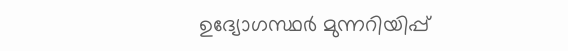ഉദ്യോഗസ്ഥര്‍ മുന്നറിയിപ്പ്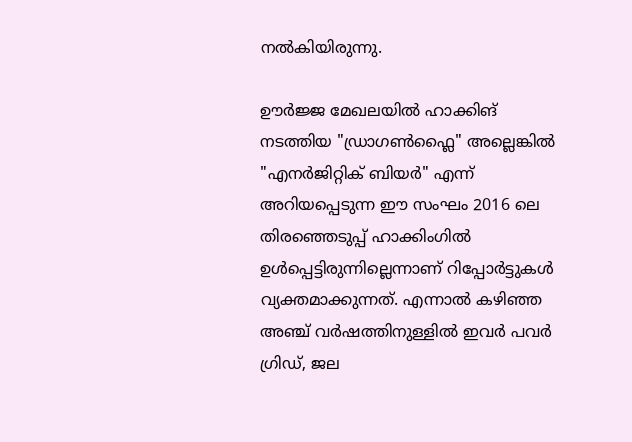നല്‍കിയിരുന്നു.

ഊര്‍ജ്ജ മേഖലയില്‍ ഹാക്കിങ് നടത്തിയ "ഡ്രാഗൺഫ്ലൈ" അല്ലെങ്കിൽ "എനർജിറ്റിക് ബിയർ" എന്ന് അറിയപ്പെടുന്ന ഈ സംഘം 2016 ലെ തിരഞ്ഞെടുപ്പ് ഹാക്കിംഗിൽ ഉൾപ്പെട്ടിരുന്നില്ലെന്നാണ് റിപ്പോര്‍ട്ടുകള്‍ വ്യക്തമാക്കുന്നത്. എന്നാല്‍ കഴിഞ്ഞ അഞ്ച് വർഷത്തിനുള്ളിൽ ഇവര്‍ പവർ ഗ്രിഡ്, ജല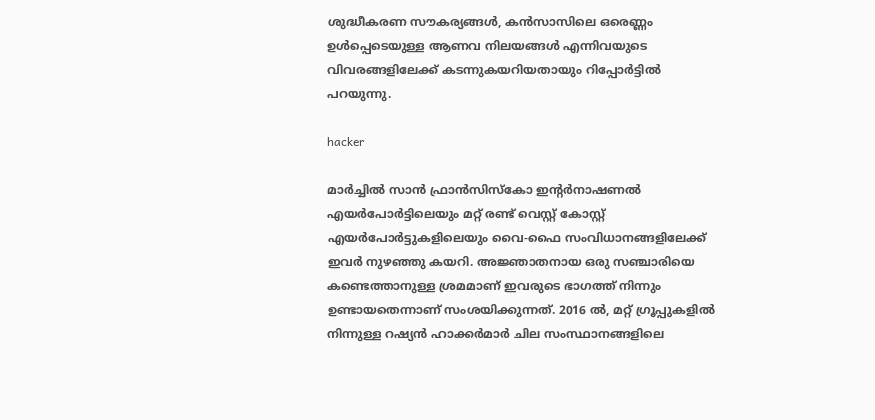ശുദ്ധീകരണ സൗകര്യങ്ങൾ, കൻസാസിലെ ഒരെണ്ണം ഉൾപ്പെടെയുള്ള ആണവ നിലയങ്ങൾ എന്നിവയുടെ വിവരങ്ങളിലേക്ക് കടന്നുകയറിയതായും റിപ്പോര്‍ട്ടില്‍ പറയുന്നു.

hacker

മാർച്ചിൽ സാൻ ഫ്രാൻസിസ്കോ ഇന്റർനാഷണൽ എയർപോർട്ടിലെയും മറ്റ് രണ്ട് വെസ്റ്റ് കോസ്റ്റ് എയർപോർട്ടുകളിലെയും വൈ-ഫൈ സംവിധാനങ്ങളിലേക്ക് ഇവര്‍ നുഴഞ്ഞു കയറി. അജ്ഞാതനായ ഒരു സഞ്ചാരിയെ കണ്ടെത്താനുള്ള ശ്രമമാണ് ഇവരുടെ ഭാഗത്ത് നിന്നും ഉണ്ടായതെന്നാണ് സംശയിക്കുന്നത്. 2016 ൽ, മറ്റ് ഗ്രൂപ്പുകളിൽ നിന്നുള്ള റഷ്യൻ ഹാക്കർമാർ ചില സംസ്ഥാനങ്ങളിലെ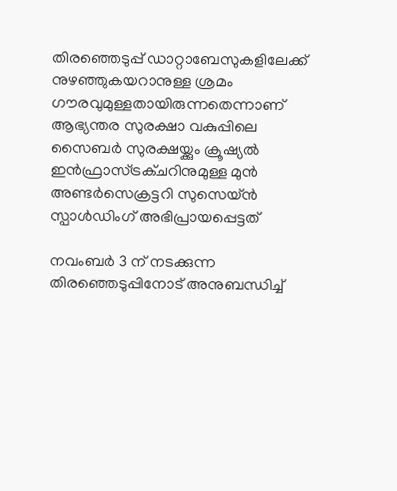തിരഞ്ഞെടുപ്പ് ഡാറ്റാബേസുകളിലേക്ക് നുഴഞ്ഞുകയറാനുള്ള ശ്രമം ഗൗരവുമുള്ളതായിരുന്നതെന്നാണ് ആഭ്യന്തര സുരക്ഷാ വകുപ്പിലെ സൈബർ സുരക്ഷയ്ക്കും ക്രൂഷ്യല്‍ ഇൻഫ്രാസ്ട്രക്ചറിനുമുള്ള മുൻ അണ്ടർസെക്രട്ടറി സുസെയ്ൻ സ്പാൾഡിംഗ് അഭിപ്രായപ്പെട്ടത്

നവംബർ 3 ന് നടക്കുന്ന തിരഞ്ഞെടുപ്പിനോട് അനുബന്ധിച്ച്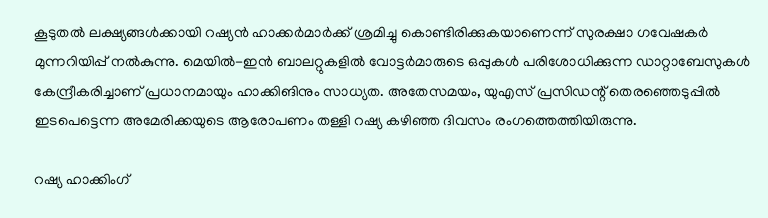കൂടുതൽ ലക്ഷ്യങ്ങൾക്കായി റഷ്യൻ ഹാക്കർമാർക്ക് ശ്രമിച്ചു കൊണ്ടിരിക്കുകയാണെന്ന് സുരക്ഷാ ഗവേഷകർ മുന്നറിയിപ്പ് നൽകുന്നു. മെയിൽ-ഇൻ ബാലറ്റുകളിൽ വോട്ടർമാരുടെ ഒപ്പുകൾ പരിശോധിക്കുന്ന ഡാറ്റാബേസുകൾ കേന്ദ്രീകരിച്ചാണ് പ്രധാനമായും ഹാക്കിങിനും സാധ്യത. അതേസമയം, യുഎസ് പ്രസിഡന്റ് തെരഞ്ഞെടുപ്പില്‍ ഇടപെട്ടെന്ന അമേരിക്കയുടെ ആരോപണം തള്ളി റഷ്യ കഴിഞ്ഞ ദിവസം രംഗത്തെത്തിയിരുന്നു.

റഷ്യ ഹാക്കിംഗ്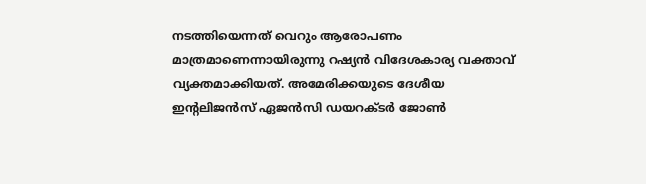നടത്തിയെന്നത് വെറും ആരോപണം മാത്രമാണെന്നായിരുന്നു റഷ്യന്‍ വിദേശകാര്യ വക്താവ് വ്യക്തമാക്കിയത്. അമേരിക്കയുടെ ദേശീയ ഇന്റലിജന്‍സ് ഏജന്‍സി ഡയറക്ടര്‍ ജോണ്‍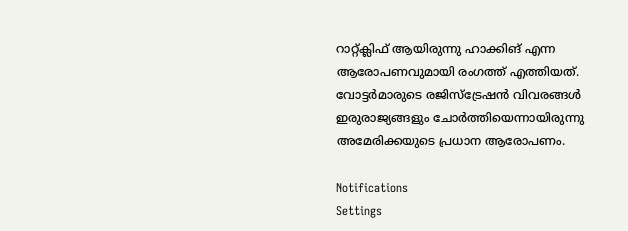റാറ്റ്ക്ലിഫ് ആയിരുന്നു ഹാക്കിങ് എന്ന ആരോപണവുമായി രംഗത്ത് എത്തിയത്. വോട്ടര്‍മാരുടെ രജിസ്‌ട്രേഷന്‍ വിവരങ്ങള്‍ ഇരുരാജ്യങ്ങളും ചോര്‍ത്തിയെന്നായിരുന്നു അമേരിക്കയുടെ പ്രധാന ആരോപണം.

Notifications
Settings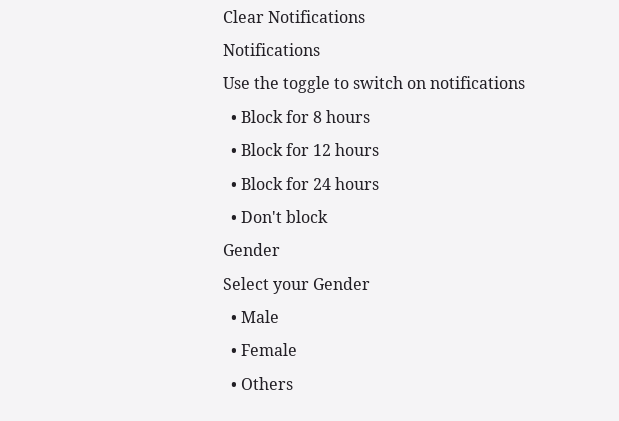Clear Notifications
Notifications
Use the toggle to switch on notifications
  • Block for 8 hours
  • Block for 12 hours
  • Block for 24 hours
  • Don't block
Gender
Select your Gender
  • Male
  • Female
  • Others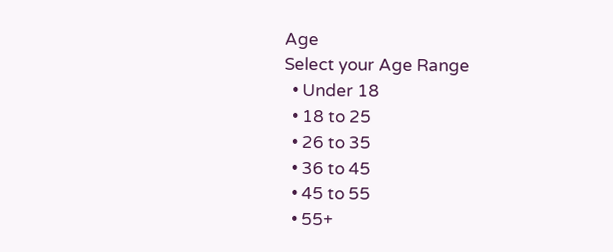Age
Select your Age Range
  • Under 18
  • 18 to 25
  • 26 to 35
  • 36 to 45
  • 45 to 55
  • 55+